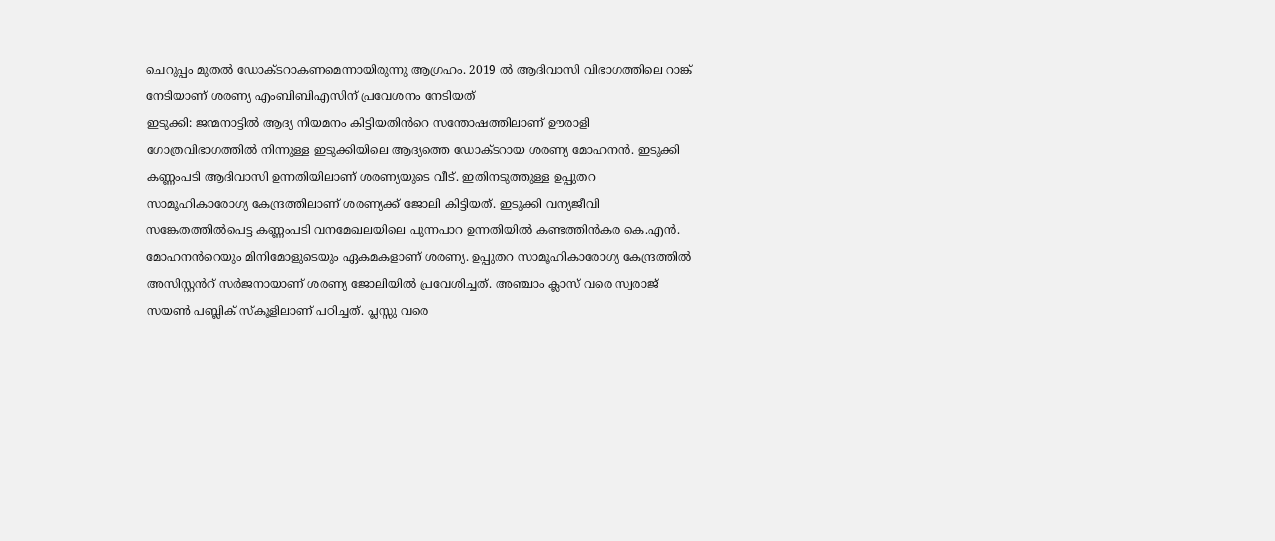ചെറുപ്പം മുതൽ ഡോക്ടറാകണമെന്നായിരുന്നു ആഗ്രഹം. 2019 ൽ ആദിവാസി വിഭാഗത്തിലെ റാങ്ക് നേടിയാണ് ശരണ്യ എംബിബിഎസിന് പ്രവേശനം നേടിയത്
ഇടുക്കി: ജന്മനാട്ടിൽ ആദ്യ നിയമനം കിട്ടിയതിൻറെ സന്തോഷത്തിലാണ് ഊരാളി ഗോത്രവിഭാഗത്തിൽ നിന്നുള്ള ഇടുക്കിയിലെ ആദ്യത്തെ ഡോക്ടറായ ശരണ്യ മോഹനൻ. ഇടുക്കി കണ്ണംപടി ആദിവാസി ഉന്നതിയിലാണ് ശരണ്യയുടെ വീട്. ഇതിനടുത്തുള്ള ഉപ്പുതറ സാമൂഹികാരോഗ്യ കേന്ദ്രത്തിലാണ് ശരണ്യക്ക് ജോലി കിട്ടിയത്. ഇടുക്കി വന്യജീവി സങ്കേതത്തിൽപെട്ട കണ്ണംപടി വനമേഖലയിലെ പുന്നപാറ ഉന്നതിയിൽ കണ്ടത്തിൻകര കെ.എൻ. മോഹനൻറെയും മിനിമോളുടെയും ഏകമകളാണ് ശരണ്യ. ഉപ്പുതറ സാമൂഹികാരോഗ്യ കേന്ദ്രത്തിൽ അസിസ്റ്റൻറ് സർജനായാണ് ശരണ്യ ജോലിയിൽ പ്രവേശിച്ചത്. അഞ്ചാം ക്ലാസ് വരെ സ്വരാജ് സയൺ പബ്ലിക് സ്കൂളിലാണ് പഠിച്ചത്. പ്ലസ്സു വരെ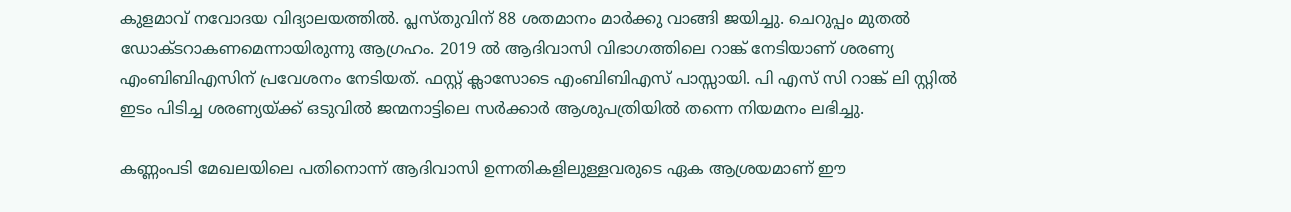കുളമാവ് നവോദയ വിദ്യാലയത്തിൽ. പ്ലസ്തുവിന് 88 ശതമാനം മാർക്കു വാങ്ങി ജയിച്ചു. ചെറുപ്പം മുതൽ ഡോക്ടറാകണമെന്നായിരുന്നു ആഗ്രഹം. 2019 ൽ ആദിവാസി വിഭാഗത്തിലെ റാങ്ക് നേടിയാണ് ശരണ്യ എംബിബിഎസിന് പ്രവേശനം നേടിയത്. ഫസ്റ്റ് ക്ലാസോടെ എംബിബിഎസ് പാസ്സായി. പി എസ് സി റാങ്ക് ലി സ്റ്റിൽ ഇടം പിടിച്ച ശരണ്യയ്ക്ക് ഒടുവിൽ ജന്മനാട്ടിലെ സർക്കാർ ആശുപത്രിയിൽ തന്നെ നിയമനം ലഭിച്ചു.

കണ്ണംപടി മേഖലയിലെ പതിനൊന്ന് ആദിവാസി ഉന്നതികളിലുള്ളവരുടെ ഏക ആശ്രയമാണ് ഈ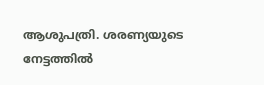ആശുപത്രി. ശരണ്യയുടെ നേട്ടത്തിൽ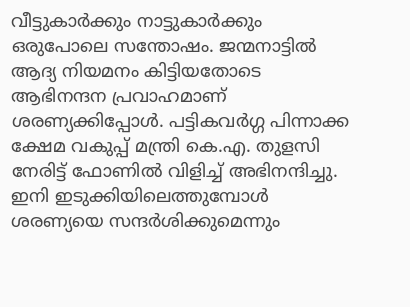വീട്ടുകാർക്കും നാട്ടുകാർക്കും ഒരുപോലെ സന്തോഷം. ജന്മനാട്ടിൽ ആദ്യ നിയമനം കിട്ടിയതോടെ ആഭിനന്ദന പ്രവാഹമാണ് ശരണ്യക്കിപ്പോൾ. പട്ടികവർഗ്ഗ പിന്നാക്ക ക്ഷേമ വകുപ്പ് മന്ത്രി കെ.എ. തുളസി നേരിട്ട് ഫോണിൽ വിളിച്ച് അഭിനന്ദിച്ചു. ഇനി ഇടുക്കിയിലെത്തുമ്പോൾ ശരണ്യയെ സന്ദർശിക്കുമെന്നും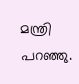മന്ത്രി പറഞ്ഞു.